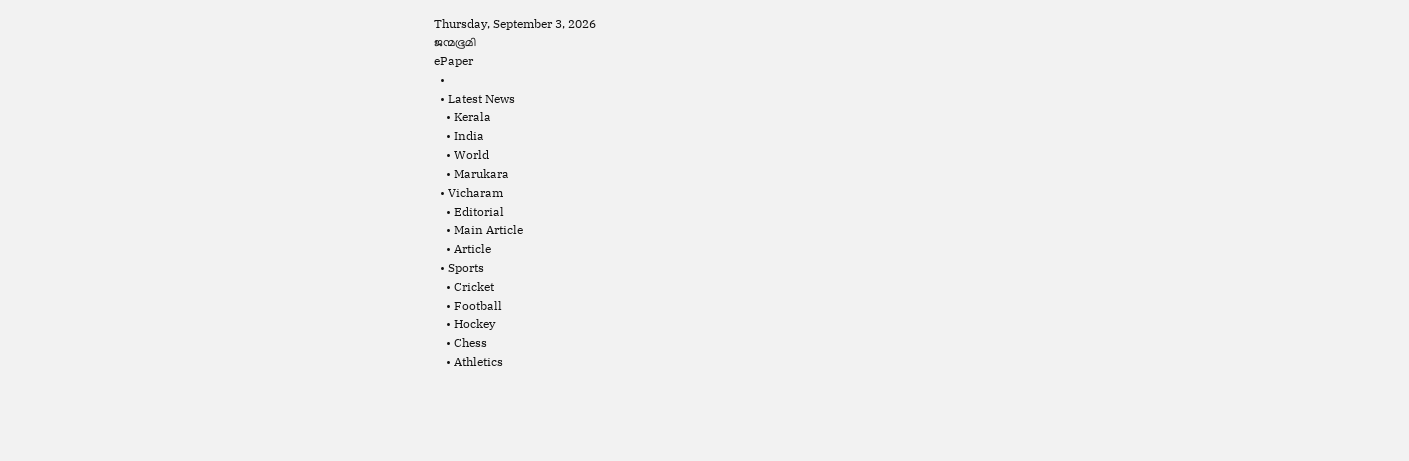Thursday, September 3, 2026
ജന്മഭൂമി
ePaper
  •
  • Latest News
    • Kerala
    • India
    • World
    • Marukara
  • Vicharam
    • Editorial
    • Main Article
    • Article
  • Sports
    • Cricket
    • Football
    • Hockey
    • Chess
    • Athletics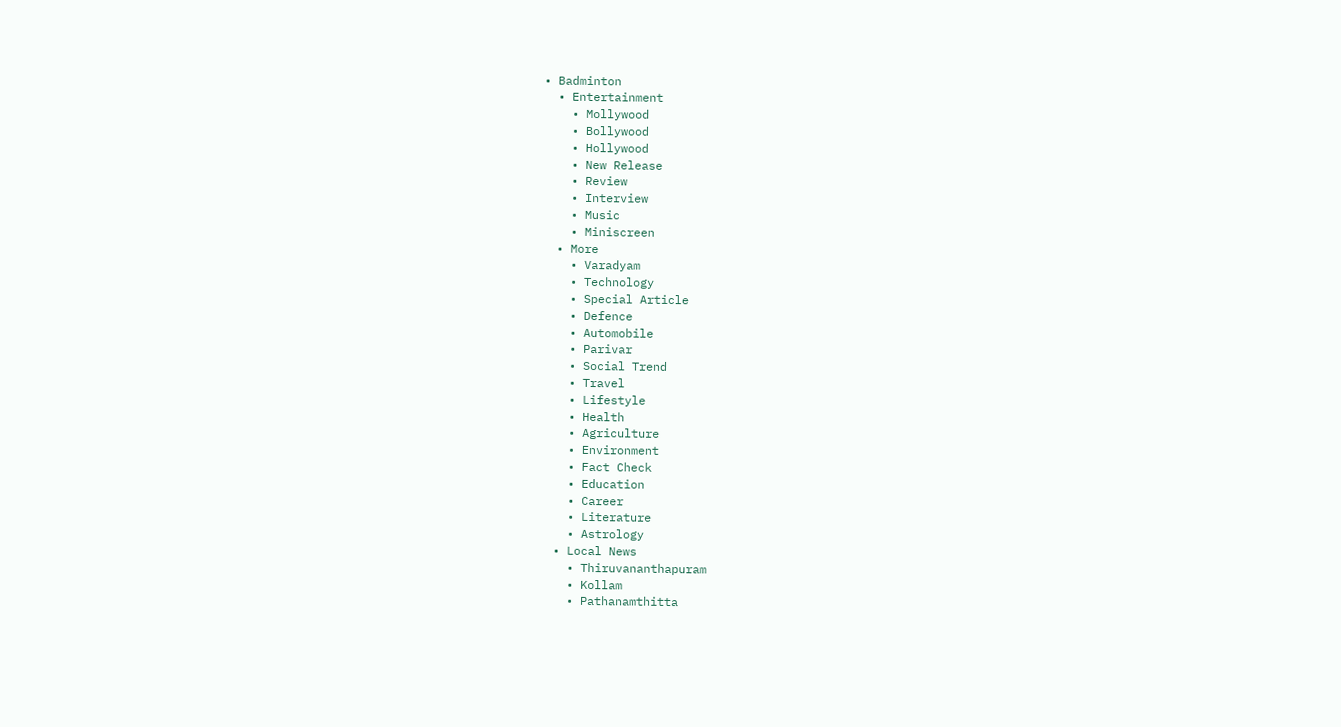• Badminton
  • Entertainment
    • Mollywood
    • Bollywood
    • Hollywood
    • New Release
    • Review
    • Interview
    • Music
    • Miniscreen
  • More
    • Varadyam
    • Technology
    • Special Article
    • Defence
    • Automobile
    • Parivar
    • Social Trend
    • Travel
    • Lifestyle
    • Health
    • Agriculture
    • Environment
    • Fact Check
    • Education
    • Career
    • Literature
    • Astrology
  • Local News
    • Thiruvananthapuram
    • Kollam
    • Pathanamthitta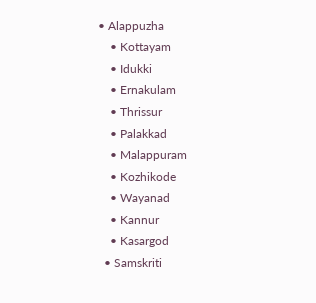• Alappuzha
    • Kottayam
    • Idukki
    • Ernakulam
    • Thrissur
    • Palakkad
    • Malappuram
    • Kozhikode
    • Wayanad
    • Kannur
    • Kasargod
  • Samskriti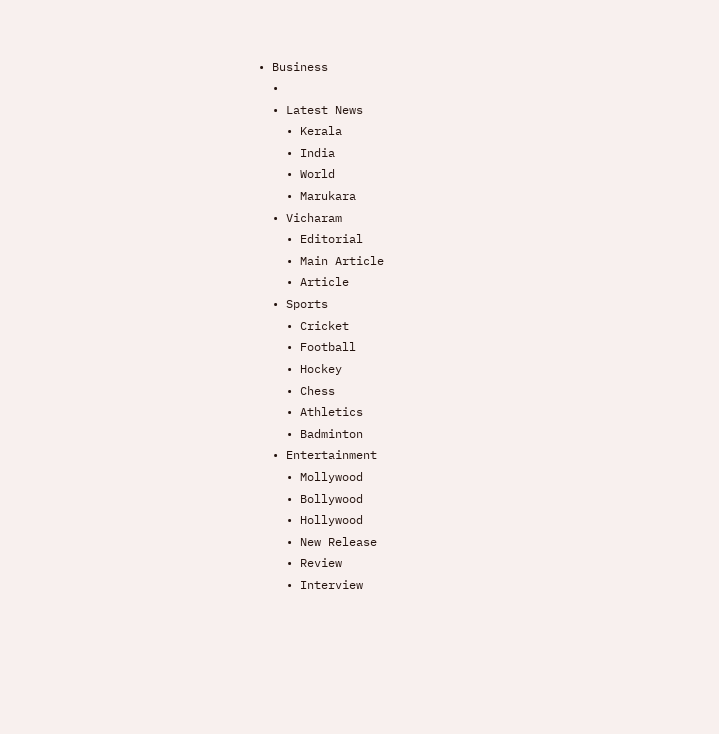• Business
  •
  • Latest News
    • Kerala
    • India
    • World
    • Marukara
  • Vicharam
    • Editorial
    • Main Article
    • Article
  • Sports
    • Cricket
    • Football
    • Hockey
    • Chess
    • Athletics
    • Badminton
  • Entertainment
    • Mollywood
    • Bollywood
    • Hollywood
    • New Release
    • Review
    • Interview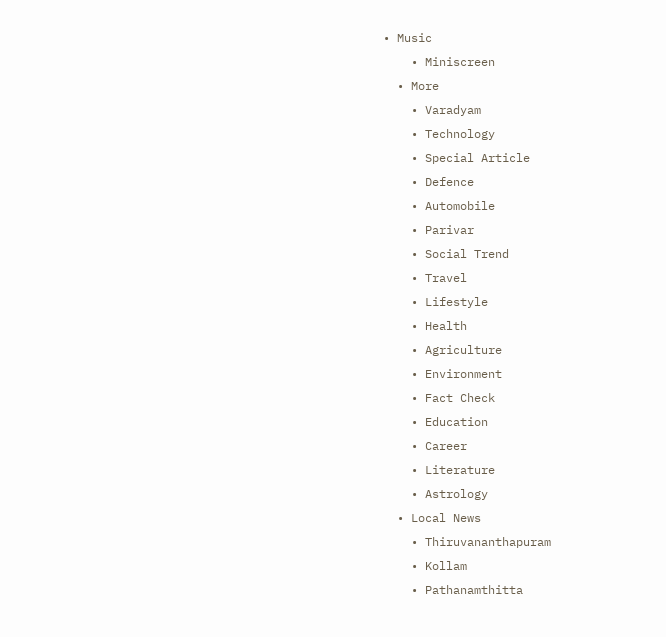• Music
    • Miniscreen
  • More
    • Varadyam
    • Technology
    • Special Article
    • Defence
    • Automobile
    • Parivar
    • Social Trend
    • Travel
    • Lifestyle
    • Health
    • Agriculture
    • Environment
    • Fact Check
    • Education
    • Career
    • Literature
    • Astrology
  • Local News
    • Thiruvananthapuram
    • Kollam
    • Pathanamthitta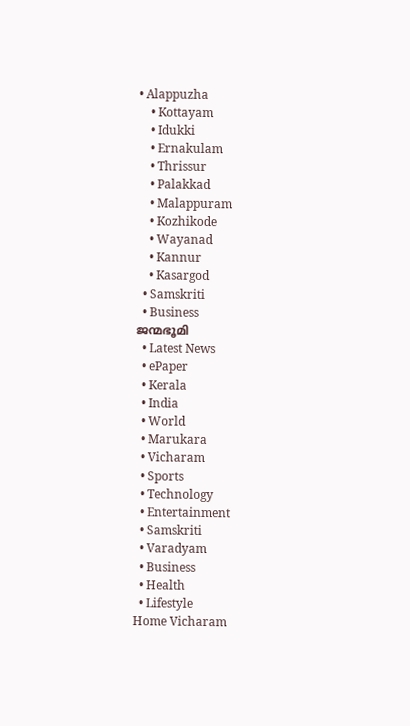• Alappuzha
    • Kottayam
    • Idukki
    • Ernakulam
    • Thrissur
    • Palakkad
    • Malappuram
    • Kozhikode
    • Wayanad
    • Kannur
    • Kasargod
  • Samskriti
  • Business
ജന്മഭൂമി
  • Latest News
  • ePaper
  • Kerala
  • India
  • World
  • Marukara
  • Vicharam
  • Sports
  • Technology
  • Entertainment
  • Samskriti
  • Varadyam
  • Business
  • Health
  • Lifestyle
Home Vicharam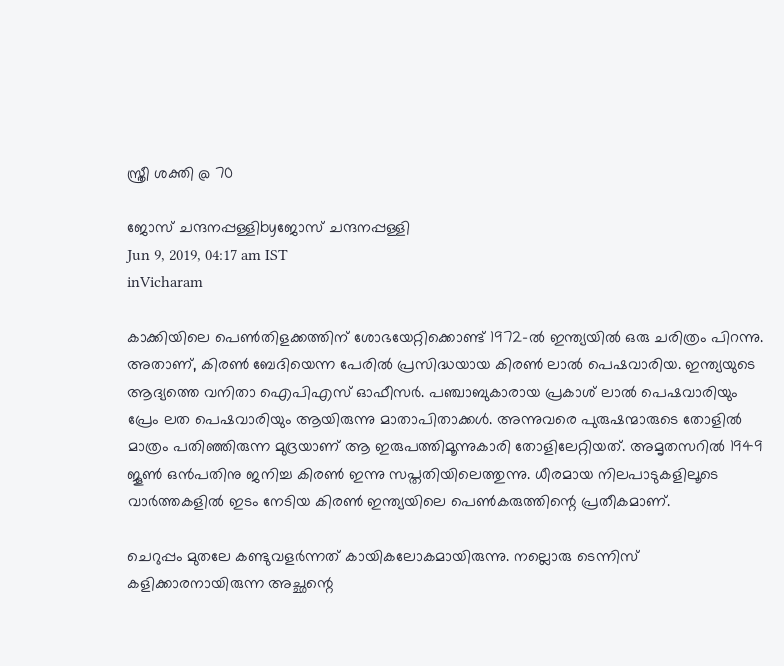സ്ത്രീ ശക്തി @ 70

ജോസ് ചന്ദനപ്പള്ളിbyജോസ് ചന്ദനപ്പള്ളി
Jun 9, 2019, 04:17 am IST
inVicharam

കാക്കിയിലെ പെണ്‍തിളക്കത്തിന് ശോഭയേറ്റിക്കൊണ്ട് 1972-ല്‍ ഇന്ത്യയില്‍ ഒരു ചരിത്രം പിറന്നു. അതാണ്, കിരണ്‍ ബേദിയെന്ന പേരില്‍ പ്രസിദ്ധയായ കിരണ്‍ ലാല്‍ പെഷവാരിയ. ഇന്ത്യയുടെ ആദ്യത്തെ വനിതാ ഐപിഎസ് ഓഫീസര്‍. പഞ്ചാബുകാരായ പ്രകാശ് ലാല്‍ പെഷവാരിയും പ്രേം ലത പെഷവാരിയും ആയിരുന്നു മാതാപിതാക്കള്‍. അന്നുവരെ പുരുഷന്മാരുടെ തോളില്‍ മാത്രം പതിഞ്ഞിരുന്ന മുദ്രയാണ് ആ ഇരുപത്തിമൂന്നുകാരി തോളിലേറ്റിയത്. അമൃതസറില്‍ 1949 ജൂണ്‍ ഒന്‍പതിനു ജനിച്ച കിരണ്‍ ഇന്നു സപ്തതിയിലെത്തുന്നു. ധീരമായ നിലപാടുകളിലൂടെ വാര്‍ത്തകളില്‍ ഇടം നേടിയ കിരണ്‍ ഇന്ത്യയിലെ പെണ്‍കരുത്തിന്റെ പ്രതീകമാണ്.

ചെറുപ്പം മുതലേ കണ്ടുവളര്‍ന്നത് കായികലോകമായിരുന്നു. നല്ലൊരു ടെന്നിസ് കളിക്കാരനായിരുന്ന അച്ഛന്റെ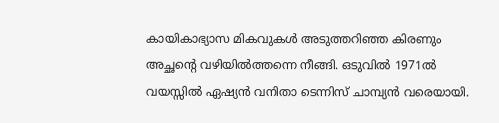കായികാഭ്യാസ മികവുകള്‍ അടുത്തറിഞ്ഞ കിരണും അച്ഛന്റെ വഴിയില്‍ത്തന്നെ നീങ്ങി. ഒടുവില്‍ 1971ല്‍ വയസ്സില്‍ ഏഷ്യന്‍ വനിതാ ടെന്നിസ് ചാമ്പ്യന്‍ വരെയായി.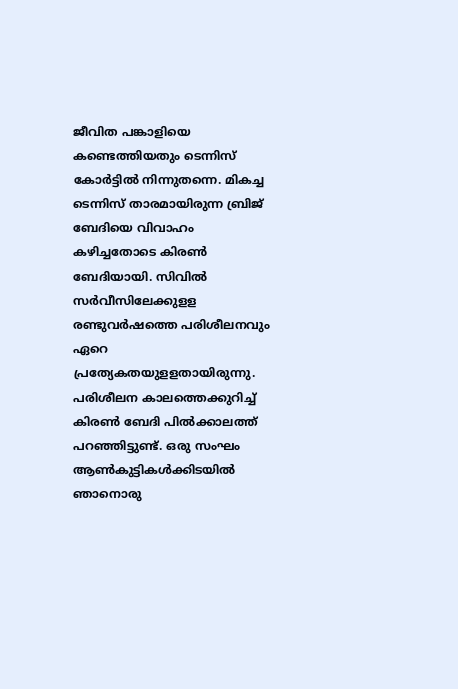ജീവിത പങ്കാളിയെ കണ്ടെത്തിയതും ടെന്നിസ് കോര്‍ട്ടില്‍ നിന്നുതന്നെ. മികച്ച ടെന്നിസ് താരമായിരുന്ന ബ്രിജ് ബേദിയെ വിവാഹം കഴിച്ചതോടെ കിരണ്‍ ബേദിയായി. സിവില്‍ സര്‍വീസിലേക്കുളള രണ്ടുവര്‍ഷത്തെ പരിശീലനവും ഏറെ പ്രത്യേകതയുളളതായിരുന്നു. പരിശീലന കാലത്തെക്കുറിച്ച് കിരണ്‍ ബേദി പില്‍ക്കാലത്ത് പറഞ്ഞിട്ടുണ്ട്. ഒരു സംഘം ആണ്‍കുട്ടികള്‍ക്കിടയില്‍ ഞാനൊരു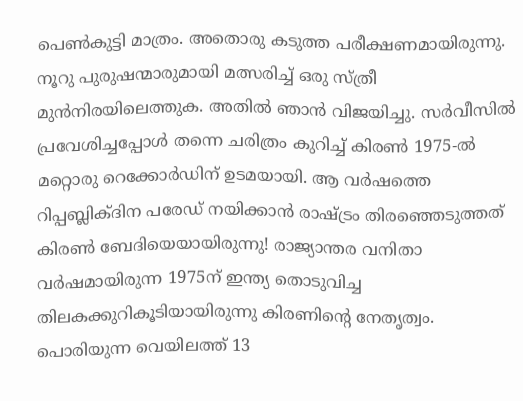പെണ്‍കുട്ടി മാത്രം. അതൊരു കടുത്ത പരീക്ഷണമായിരുന്നു. നൂറു പുരുഷന്മാരുമായി മത്സരിച്ച് ഒരു സ്ത്രീ മുന്‍നിരയിലെത്തുക. അതില്‍ ഞാന്‍ വിജയിച്ചു. സര്‍വീസില്‍ പ്രവേശിച്ചപ്പോള്‍ തന്നെ ചരിത്രം കുറിച്ച് കിരണ്‍ 1975-ല്‍ മറ്റൊരു റെക്കോര്‍ഡിന് ഉടമയായി. ആ വര്‍ഷത്തെ റിപ്പബ്ലിക്ദിന പരേഡ് നയിക്കാന്‍ രാഷ്‌ട്രം തിരഞ്ഞെടുത്തത് കിരണ്‍ ബേദിയെയായിരുന്നു! രാജ്യാന്തര വനിതാ വര്‍ഷമായിരുന്ന 1975ന് ഇന്ത്യ തൊടുവിച്ച തിലകക്കുറികൂടിയായിരുന്നു കിരണിന്റെ നേതൃത്വം. പൊരിയുന്ന വെയിലത്ത് 13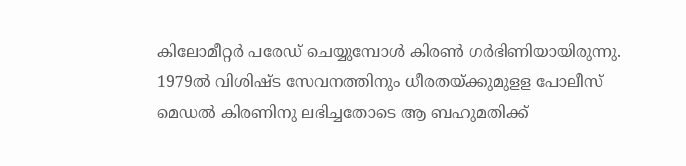കിലോമീറ്റര്‍ പരേഡ് ചെയ്യുമ്പോള്‍ കിരണ്‍ ഗര്‍ഭിണിയായിരുന്നു. 1979ല്‍ വിശിഷ്ട സേവനത്തിനും ധീരതയ്‌ക്കുമുളള പോലീസ് മെഡല്‍ കിരണിനു ലഭിച്ചതോടെ ആ ബഹുമതിക്ക്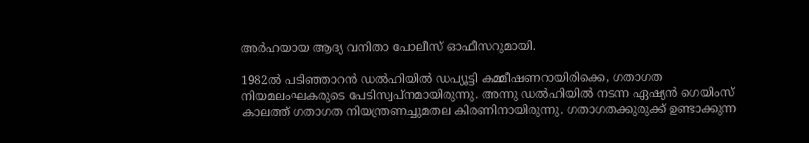അര്‍ഹയായ ആദ്യ വനിതാ പോലീസ് ഓഫീസറുമായി.

1982ല്‍ പടിഞ്ഞാറന്‍ ഡല്‍ഹിയില്‍ ഡപ്യൂട്ടി കമ്മീഷണറായിരിക്കെ, ഗതാഗത നിയമലംഘകരുടെ പേടിസ്വപ്‌നമായിരുന്നു. അന്നു ഡല്‍ഹിയില്‍ നടന്ന ഏഷ്യന്‍ ഗെയിംസ് കാലത്ത് ഗതാഗത നിയന്ത്രണച്ചുമതല കിരണിനായിരുന്നു. ഗതാഗതക്കുരുക്ക് ഉണ്ടാക്കുന്ന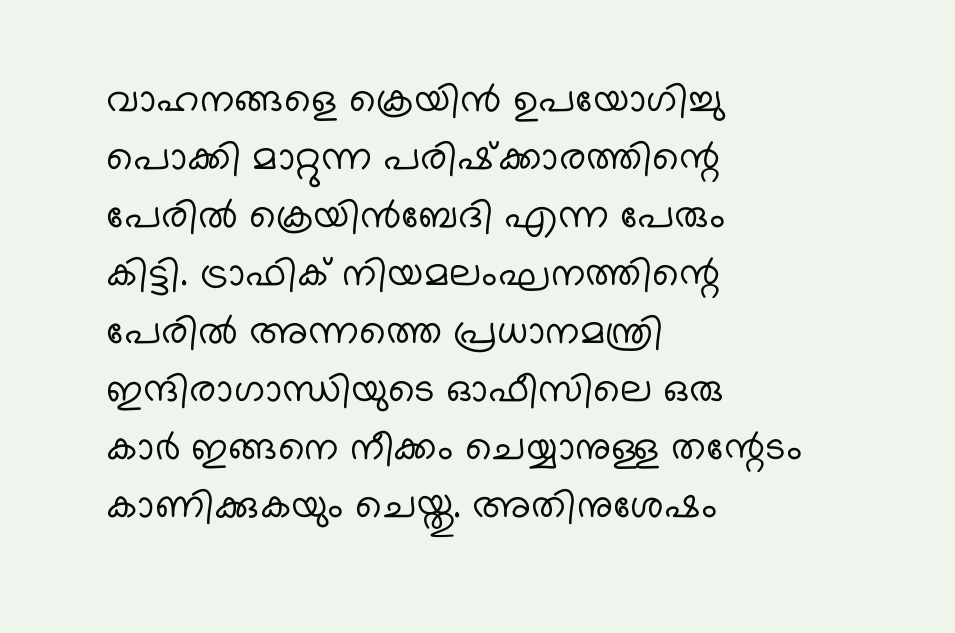വാഹനങ്ങളെ ക്രെയിന്‍ ഉപയോഗിച്ചു പൊക്കി മാറ്റുന്ന പരിഷ്‌ക്കാരത്തിന്റെ പേരില്‍ ക്രെയിന്‍ബേദി എന്ന പേരും കിട്ടി. ട്രാഫിക് നിയമലംഘനത്തിന്റെ പേരില്‍ അന്നത്തെ പ്രധാനമന്ത്രി ഇന്ദിരാഗാന്ധിയുടെ ഓഫീസിലെ ഒരു കാര്‍ ഇങ്ങനെ നീക്കം ചെയ്യാനുള്ള തന്റേടം കാണിക്കുകയും ചെയ്തു. അതിനുശേഷം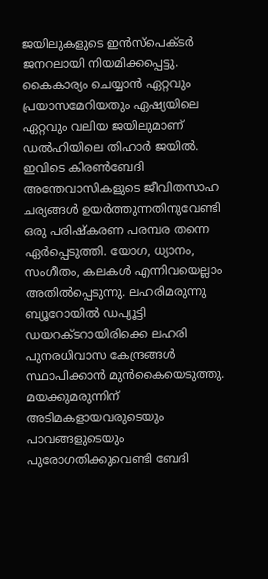ജയിലുകളുടെ ഇന്‍സ്പെക്ടര്‍ ജനറലായി നിയമിക്കപ്പെട്ടു. കൈകാര്യം ചെയ്യാന്‍ ഏറ്റവും പ്രയാസമേറിയതും ഏഷ്യയിലെ ഏറ്റവും വലിയ ജയിലുമാണ് ഡല്‍ഹിയിലെ തിഹാര്‍ ജയില്‍. ഇവിടെ കിരണ്‍ബേദി അന്തേവാസികളുടെ ജീവിതസാഹ ചര്യങ്ങള്‍ ഉയര്‍ത്തുന്നതിനുവേണ്ടി ഒരു പരിഷ്‌കരണ പരമ്പര തന്നെ ഏര്‍പ്പെടുത്തി. യോഗ, ധ്യാനം, സംഗീതം, കലകള്‍ എന്നിവയെല്ലാം അതില്‍പ്പെടുന്നു. ലഹരിമരുന്നു ബ്യൂറോയില്‍ ഡപ്യൂട്ടി ഡയറക്ടറായിരിക്കെ ലഹരി പുനരധിവാസ കേന്ദ്രങ്ങള്‍ സ്ഥാപിക്കാന്‍ മുന്‍കൈയെടുത്തു. മയക്കുമരുന്നിന് അടിമകളായവരുടെയും പാവങ്ങളുടെയും പുരോഗതിക്കുവെണ്ടി ബേദി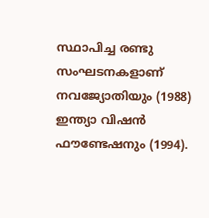സ്ഥാപിച്ച രണ്ടു സംഘടനകളാണ് നവജ്യോതിയും (1988) ഇന്ത്യാ വിഷന്‍ ഫൗണ്ടേഷനും (1994).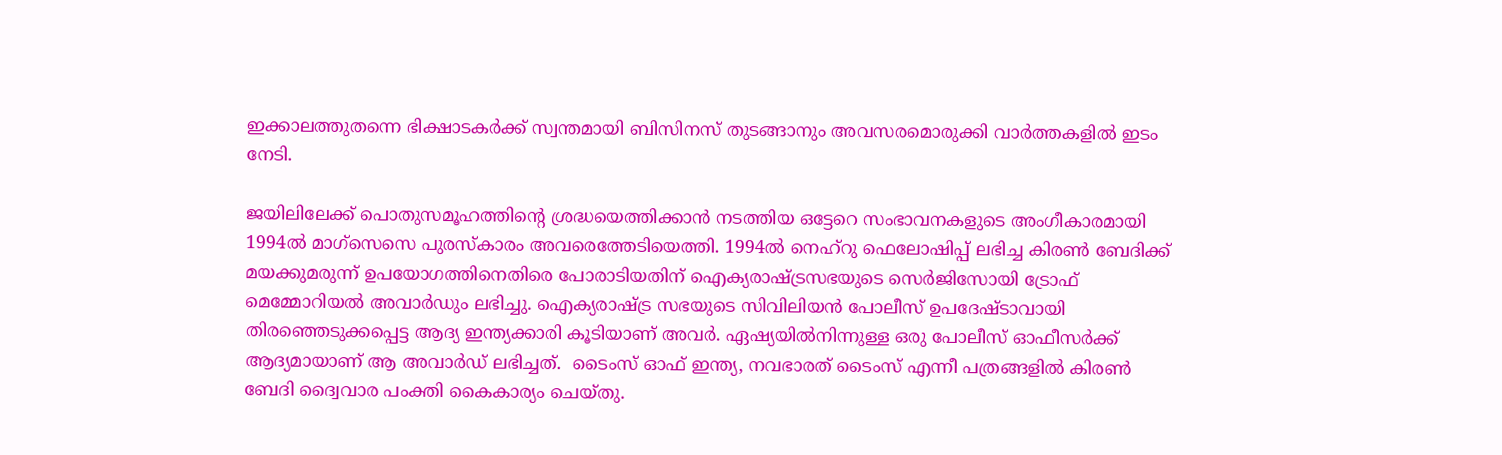ഇക്കാലത്തുതന്നെ ഭിക്ഷാടകര്‍ക്ക് സ്വന്തമായി ബിസിനസ് തുടങ്ങാനും അവസരമൊരുക്കി വാര്‍ത്തകളില്‍ ഇടം നേടി.

ജയിലിലേക്ക് പൊതുസമൂഹത്തിന്റെ ശ്രദ്ധയെത്തിക്കാന്‍ നടത്തിയ ഒട്ടേറെ സംഭാവനകളുടെ അംഗീകാരമായി 1994ല്‍ മാഗ്സെസെ പുരസ്‌കാരം അവരെത്തേടിയെത്തി. 1994ല്‍ നെഹ്റു ഫെലോഷിപ്പ് ലഭിച്ച കിരണ്‍ ബേദിക്ക് മയക്കുമരുന്ന് ഉപയോഗത്തിനെതിരെ പോരാടിയതിന് ഐക്യരാഷ്‌ട്രസഭയുടെ സെര്‍ജിസോയി ട്രോഫ് മെമ്മോറിയല്‍ അവാര്‍ഡും ലഭിച്ചു. ഐക്യരാഷ്‌ട്ര സഭയുടെ സിവിലിയന്‍ പോലീസ് ഉപദേഷ്ടാവായി തിരഞ്ഞെടുക്കപ്പെട്ട ആദ്യ ഇന്ത്യക്കാരി കൂടിയാണ് അവര്‍. ഏഷ്യയില്‍നിന്നുള്ള ഒരു പോലീസ് ഓഫീസര്‍ക്ക് ആദ്യമായാണ് ആ അവാര്‍ഡ് ലഭിച്ചത്.  ടൈംസ് ഓഫ് ഇന്ത്യ, നവഭാരത് ടൈംസ് എന്നീ പത്രങ്ങളില്‍ കിരണ്‍ ബേദി ദ്വൈവാര പംക്തി കൈകാര്യം ചെയ്തു.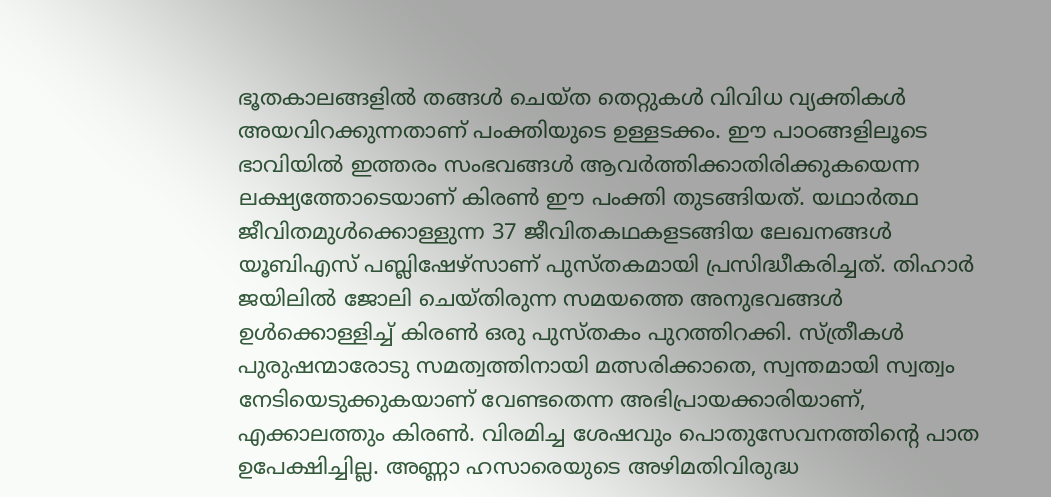ഭൂതകാലങ്ങളില്‍ തങ്ങള്‍ ചെയ്ത തെറ്റുകള്‍ വിവിധ വ്യക്തികള്‍ അയവിറക്കുന്നതാണ് പംക്തിയുടെ ഉള്ളടക്കം. ഈ പാഠങ്ങളിലൂടെ ഭാവിയില്‍ ഇത്തരം സംഭവങ്ങള്‍ ആവര്‍ത്തിക്കാതിരിക്കുകയെന്ന ലക്ഷ്യത്തോടെയാണ് കിരണ്‍ ഈ പംക്തി തുടങ്ങിയത്. യഥാര്‍ത്ഥ ജീവിതമുള്‍ക്കൊള്ളുന്ന 37 ജീവിതകഥകളടങ്ങിയ ലേഖനങ്ങള്‍  യൂബിഎസ് പബ്ലിഷേഴ്സാണ് പുസ്തകമായി പ്രസിദ്ധീകരിച്ചത്. തിഹാര്‍ ജയിലില്‍ ജോലി ചെയ്തിരുന്ന സമയത്തെ അനുഭവങ്ങള്‍ ഉള്‍ക്കൊള്ളിച്ച് കിരണ്‍ ഒരു പുസ്തകം പുറത്തിറക്കി. സ്ത്രീകള്‍ പുരുഷന്മാരോടു സമത്വത്തിനായി മത്സരിക്കാതെ, സ്വന്തമായി സ്വത്വം നേടിയെടുക്കുകയാണ് വേണ്ടതെന്ന അഭിപ്രായക്കാരിയാണ്, എക്കാലത്തും കിരണ്‍. വിരമിച്ച ശേഷവും പൊതുസേവനത്തിന്റെ പാത ഉപേക്ഷിച്ചില്ല. അണ്ണാ ഹസാരെയുടെ അഴിമതിവിരുദ്ധ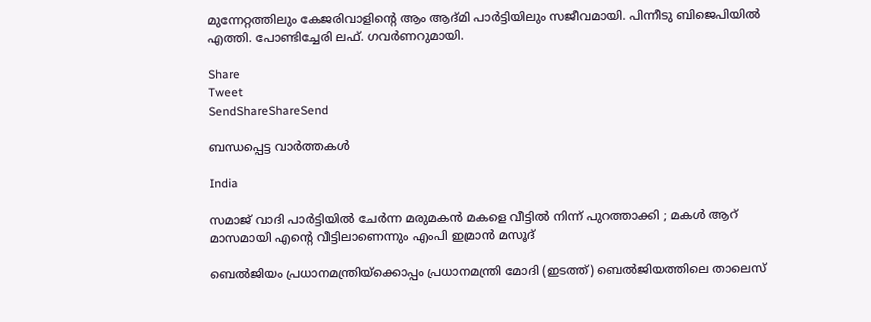മുന്നേറ്റത്തിലും കേജരിവാളിന്റെ ആം ആദ്മി പാര്‍ട്ടിയിലും സജീവമായി. പിന്നീടു ബിജെപിയില്‍ എത്തി. പോണ്ടിച്ചേരി ലഫ്. ഗവര്‍ണറുമായി.

Share
Tweet
SendShareShareSend

ബന്ധപ്പെട്ട വാര്‍ത്തകള്‍

India

സമാജ് വാദി പാർട്ടിയിൽ ചേർന്ന മരുമകൻ മകളെ വീട്ടിൽ നിന്ന് പുറത്താക്കി ; മകൾ ആറ് മാസമായി എന്റെ വീട്ടിലാണെന്നും എംപി ഇമ്രാൻ മസൂദ്

ബെല്‍ജിയം പ്രധാനമന്ത്രിയ്ക്കൊപ്പം പ്രധാനമന്ത്രി മോദി (ഇടത്ത്) ബെല്‍ജിയത്തിലെ താലെസ്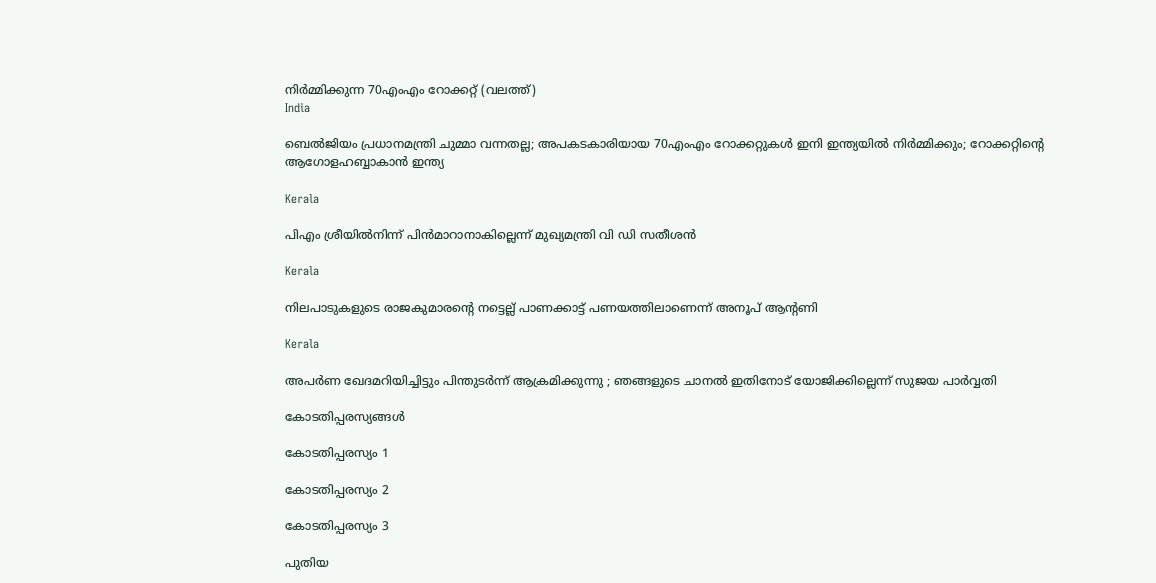നിര്‍മ്മിക്കുന്ന 70എംഎം റോക്കറ്റ് (വലത്ത്)
India

ബെല്‍ജിയം പ്രധാനമന്ത്രി ചുമ്മാ വന്നതല്ല; അപകടകാരിയായ 70എംഎം റോക്കറ്റുകള്‍ ഇനി ഇന്ത്യയില്‍ നിര്‍മ്മിക്കും; റോക്കറ്റിന്റെ ആഗോളഹബ്ബാകാന്‍ ഇന്ത്യ

Kerala

പിഎം ശ്രീയില്‍നിന്ന് പിന്‍മാറാനാകില്ലെന്ന് മുഖ്യമന്ത്രി വി ഡി സതീശന്‍

Kerala

നിലപാടുകളുടെ രാജകുമാരന്റെ നട്ടെല്ല് പാണക്കാട്ട് പണയത്തിലാണെന്ന് അനൂപ് ആന്റണി

Kerala

അപർണ ഖേദമറിയിച്ചിട്ടും പിന്തുടർന്ന് ആക്രമിക്കുന്നു ; ഞങ്ങളുടെ ചാനൽ ഇതിനോട് യോജിക്കില്ലെന്ന് സുജയ പാർവ്വതി

കോടതിപ്പരസ്യങ്ങള്‍

കോടതിപ്പരസ്യം 1

കോടതിപ്പരസ്യം 2

കോടതിപ്പരസ്യം 3

പുതിയ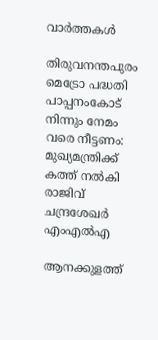വാര്‍ത്തകള്‍

തിരുവനന്തപുരം മെട്രോ പദ്ധതി പാപ്പനംകോട് നിന്നും നേമം വരെ നീട്ടണം: മുഖ്യമന്ത്രിക്ക് കത്ത് നല്‍കി രാജിവ് ചന്ദ്രശേഖര്‍ എംഎല്‍എ

ആനക്കുളത്ത്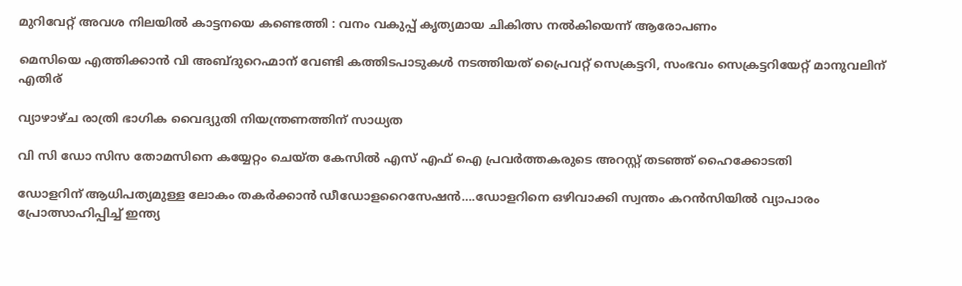മുറിവേറ്റ് അവശ നിലയിൽ കാട്ടനയെ കണ്ടെത്തി : വനം വകുപ്പ് കൃത്യമായ ചികിത്സ നൽകിയെന്ന് ആരോപണം

മെസിയെ എത്തിക്കാന്‍ വി അബ്ദുറെഹ്മാന് വേണ്ടി കത്തിടപാടുകള്‍ നടത്തിയത് പ്രൈവറ്റ് സെക്രട്ടറി, സംഭവം സെക്രട്ടറിയേറ്റ് മാനുവലിന് എതിര്

വ്യാഴാഴ്ച രാത്രി ഭാഗിക വൈദ്യുതി നിയന്ത്രണത്തിന് സാധ്യത

വി സി ഡോ സിസ തോമസിനെ കയ്യേറ്റം ചെയ്ത കേസില്‍ എസ് എഫ് ഐ പ്രവര്‍ത്തകരുടെ അറസ്റ്റ് തടഞ്ഞ് ഹൈക്കോടതി

ഡോളറിന് ആധിപത്യമുള്ള ലോകം തകര്‍ക്കാന്‍ ഡീഡോളറൈസേഷന്‍….ഡോളറിനെ ഒഴിവാക്കി സ്വന്തം കറന്‍സിയില്‍ വ്യാപാരം പ്രോത്സാഹിപ്പിച്ച് ഇന്ത്യ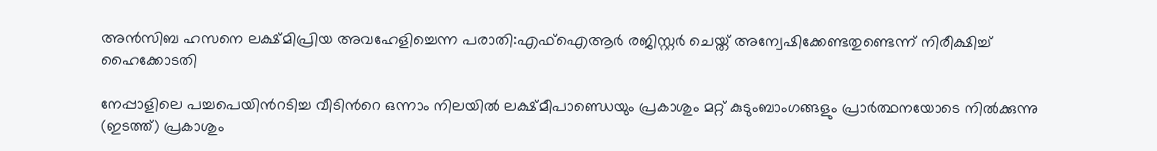അന്‍സിബ ഹസനെ ലക്ഷ്മിപ്രിയ അവഹേളിച്ചെന്ന പരാതി:എഫ്ഐആര്‍ രജിസ്റ്റര്‍ ചെയ്ത് അന്വേഷിക്കേണ്ടതുണ്ടെന്ന് നിരീക്ഷിച്ച് ഹൈക്കോടതി

നേപ്പാളിലെ പച്ചപെയിന്‍റടിച്ച വീടിന്‍റെ ഒന്നാം നിലയില്‍ ലക്ഷ്മീപാണ്ഡെയും പ്രകാശും മറ്റ് കുടുംബാംഗങ്ങളും പ്രാര്‍ത്ഥനയോടെ നില്‍‍ക്കുന്നു (ഇടത്ത്) പ്രകാശും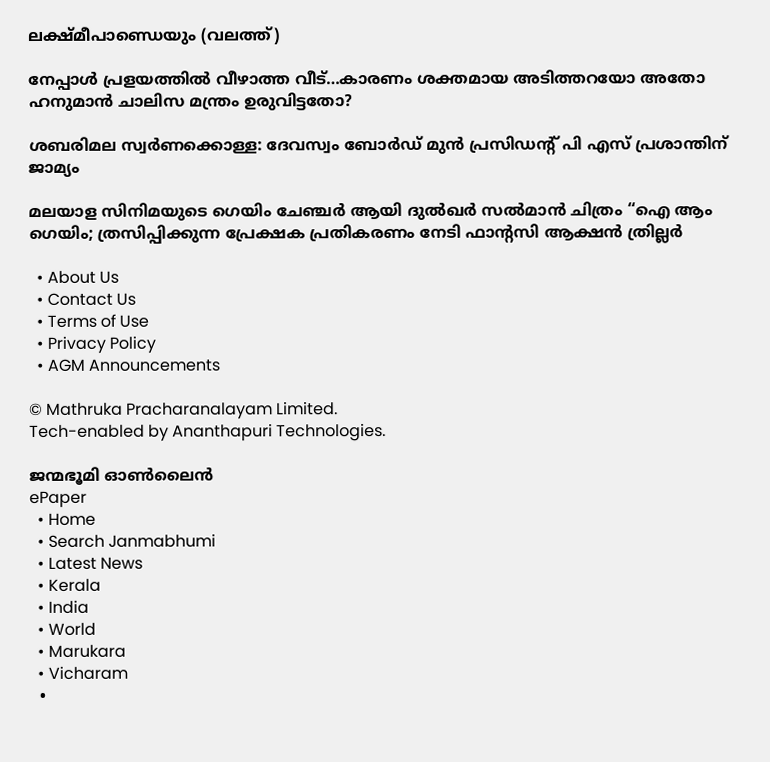ലക്ഷ്മീപാണ്ഡെയും (വലത്ത്)

നേപ്പാള്‍ പ്രളയത്തില്‍ വീഴാത്ത വീട്…കാരണം ശക്തമായ അടിത്തറയോ അതോ ഹനുമാന്‍ ചാലിസ മന്ത്രം ഉരുവിട്ടതോ?

ശബരിമല സ്വര്‍ണക്കൊള്ള: ദേവസ്വം ബോര്‍ഡ് മുന്‍ പ്രസിഡന്റ് പി എസ് പ്രശാന്തിന് ജാമ്യം

മലയാള സിനിമയുടെ ഗെയിം ചേഞ്ചർ ആയി ദുൽഖർ സൽമാൻ ചിത്രം “ഐ ആം ഗെയിം; ത്രസിപ്പിക്കുന്ന പ്രേക്ഷക പ്രതികരണം നേടി ഫാൻ്റസി ആക്ഷൻ ത്രില്ലർ

  • About Us
  • Contact Us
  • Terms of Use
  • Privacy Policy
  • AGM Announcements

© Mathruka Pracharanalayam Limited.
Tech-enabled by Ananthapuri Technologies.

ജന്മഭൂമി ഓണ്‍ലൈന്‍
ePaper
  • Home
  • Search Janmabhumi
  • Latest News
  • Kerala
  • India
  • World
  • Marukara
  • Vicharam
  •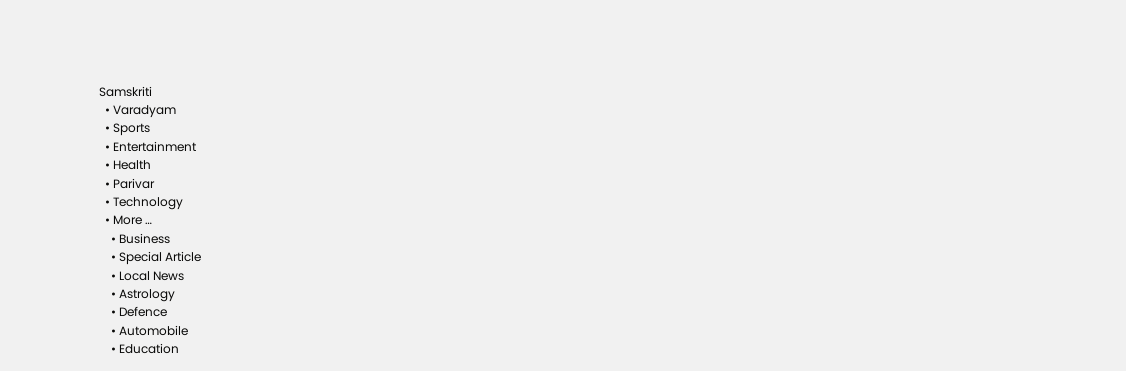Samskriti
  • Varadyam
  • Sports
  • Entertainment
  • Health
  • Parivar
  • Technology
  • More …
    • Business
    • Special Article
    • Local News
    • Astrology
    • Defence
    • Automobile
    • Education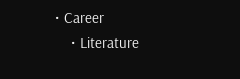• Career
    • Literature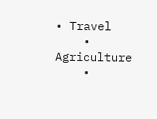• Travel
    • Agriculture
    •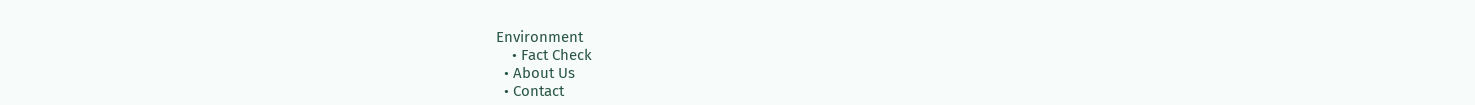Environment
    • Fact Check
  • About Us
  • Contact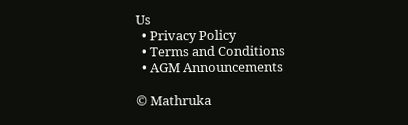Us
  • Privacy Policy
  • Terms and Conditions
  • AGM Announcements

© Mathruka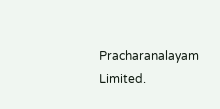Pracharanalayam Limited.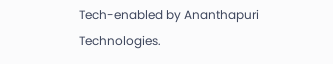Tech-enabled by Ananthapuri Technologies.